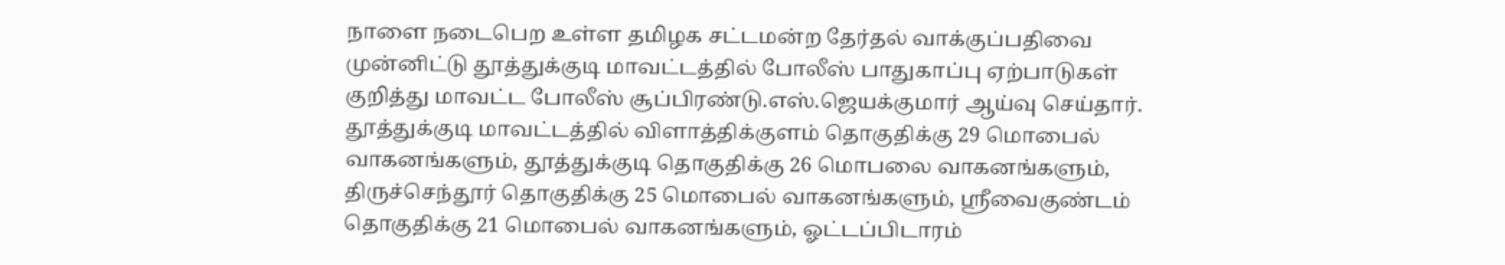நாளை நடைபெற உள்ள தமிழக சட்டமன்ற தேர்தல் வாக்குப்பதிவை முன்னிட்டு தூத்துக்குடி மாவட்டத்தில் போலீஸ் பாதுகாப்பு ஏற்பாடுகள் குறித்து மாவட்ட போலீஸ் சூப்பிரண்டு.எஸ்.ஜெயக்குமார் ஆய்வு செய்தார்.
தூத்துக்குடி மாவட்டத்தில் விளாத்திக்குளம் தொகுதிக்கு 29 மொபைல் வாகனங்களும், தூத்துக்குடி தொகுதிக்கு 26 மொபலை வாகனங்களும், திருச்செந்தூர் தொகுதிக்கு 25 மொபைல் வாகனங்களும், ஸ்ரீவைகுண்டம் தொகுதிக்கு 21 மொபைல் வாகனங்களும், ஓட்டப்பிடாரம்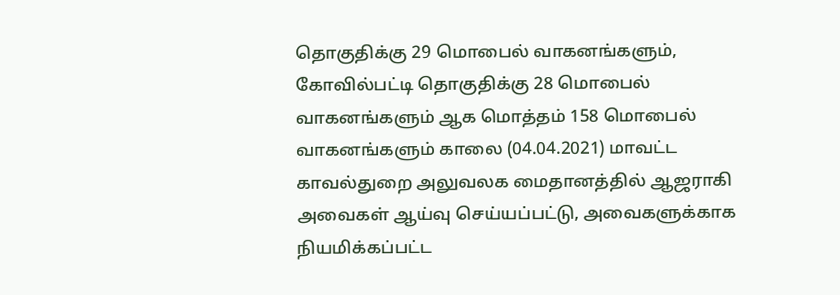தொகுதிக்கு 29 மொபைல் வாகனங்களும், கோவில்பட்டி தொகுதிக்கு 28 மொபைல் வாகனங்களும் ஆக மொத்தம் 158 மொபைல் வாகனங்களும் காலை (04.04.2021) மாவட்ட காவல்துறை அலுவலக மைதானத்தில் ஆஜராகி அவைகள் ஆய்வு செய்யப்பட்டு, அவைகளுக்காக நியமிக்கப்பட்ட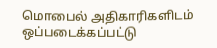மொபைல் அதிகாரிகளிடம் ஒப்படைக்கப்பட்டு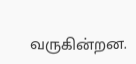வருகின்றன.